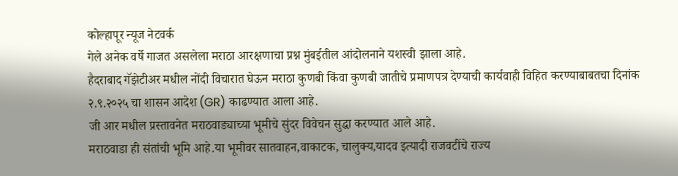कोल्हापूर न्यूज नेटवर्क
गेले अनेक वर्षे गाजत असलेला मराठा आरक्षणाचा प्रश्न मुंबईतील आंदोलनाने यशस्वी झाला आहे.
हैदराबाद गॅझेटीअर मधील नोंदी विचारात घेऊन मराठा कुणबी किंवा कुणबी जातीचे प्रमाणपत्र देण्याची कार्यवाही विहित करण्याबाबतचा दिनांक २.९.२०२५ चा शासन आदेश (GR) काढण्यात आला आहे.
जी आर मधील प्रस्तावनेत मराठवाड्याच्या भूमीचे सुंदर विवेचन सुद्धा करण्यात आले आहे.
मराठवाडा ही संतांची भूमि आहे.या भूमीवर सातवाहन,वाकाटक, चालुक्य,यादव इत्यादी राजवटींचे राज्य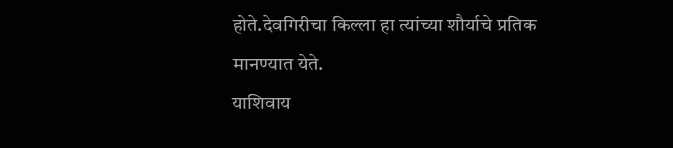होते.देवगिरीचा किल्ला हा त्यांच्या शौर्याचे प्रतिक मानण्यात येते.
याशिवाय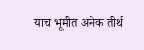याच भूमीत अनेक तीर्थ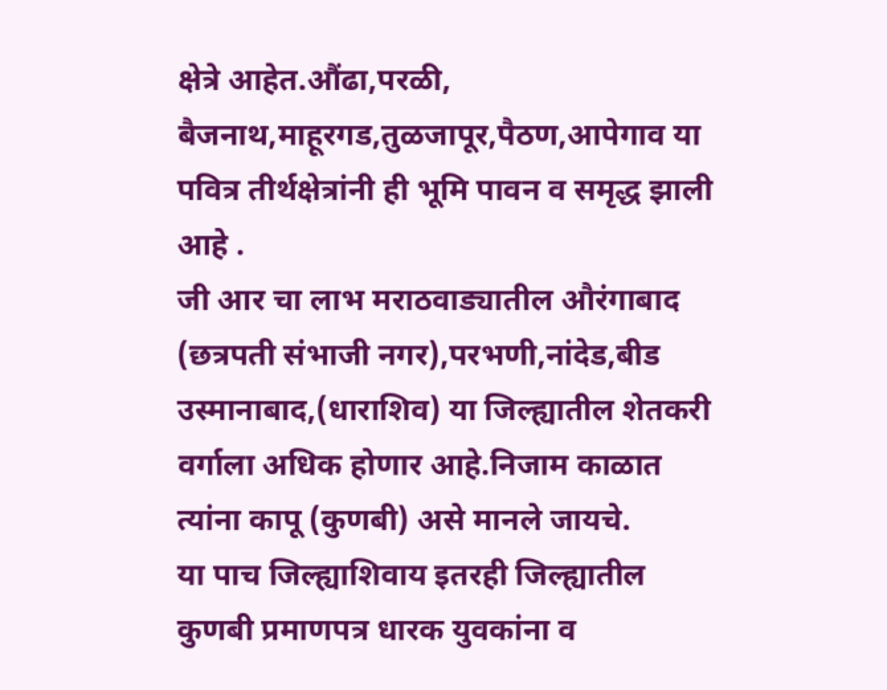क्षेत्रे आहेत.औंढा,परळी, बैजनाथ,माहूरगड,तुळजापूर,पैठण,आपेगाव या पवित्र तीर्थक्षेत्रांनी ही भूमि पावन व समृद्ध झाली आहे .
जी आर चा लाभ मराठवाड्यातील औरंगाबाद (छत्रपती संभाजी नगर),परभणी,नांदेड,बीड उस्मानाबाद,(धाराशिव) या जिल्ह्यातील शेतकरी वर्गाला अधिक होणार आहे.निजाम काळात त्यांना कापू (कुणबी) असे मानले जायचे.
या पाच जिल्ह्याशिवाय इतरही जिल्ह्यातील कुणबी प्रमाणपत्र धारक युवकांना व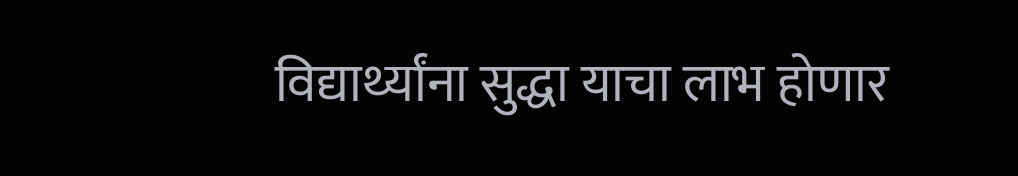विद्यार्थ्यांना सुद्धा याचा लाभ होणार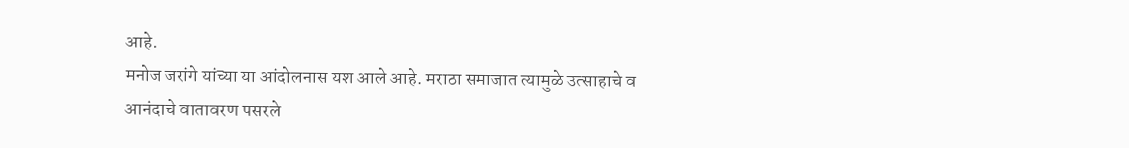आहे.
मनोज जरांगे यांच्या या आंदोलनास यश आले आहे. मराठा समाजात त्यामुळे उत्साहाचे व आनंदाचे वातावरण पसरले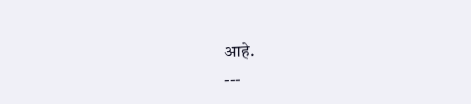आहे.
---